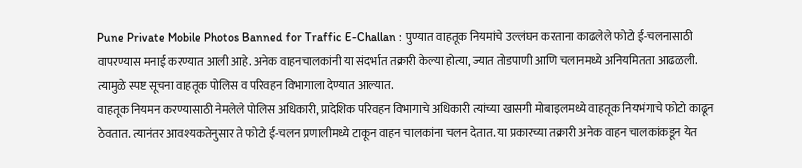Pune Private Mobile Photos Banned for Traffic E-Challan : पुण्यात वाहतूक नियमांचे उल्लंघन करताना काढलेले फोटो ई-चलनासाठी वापरण्यास मनाई करण्यात आली आहे. अनेक वाहनचालकांनी या संदर्भात तक्रारी केल्या होत्या, ज्यात तोडपाणी आणि चलानमध्ये अनियमितता आढळली. त्यामुळे स्पष्ट सूचना वाहतूक पोलिस व परिवहन विभागाला देण्यात आल्यात.
वाहतूक नियमन करण्यासाठी नेमलेले पोलिस अधिकारी, प्रादेशिक परिवहन विभागाचे अधिकारी त्यांच्या खासगी मोबाइलमध्ये वाहतूक नियभंगाचे फोटो काढून ठेवतात. त्यानंतर आवश्यकतेनुसार ते फोटो ई-चलन प्रणालीमध्ये टाकून वाहन चालकांना चलन देतात. या प्रकारच्या तक्रारी अनेक वाहन चालकांकडून येत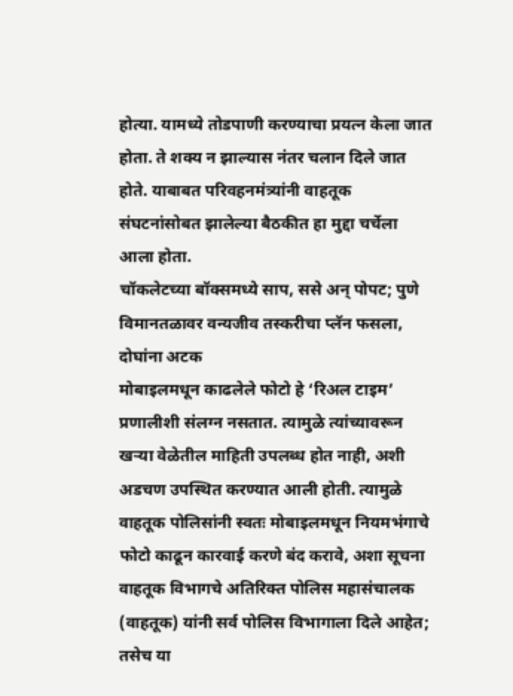होत्या. यामध्ये तोडपाणी करण्याचा प्रयत्न केला जात होता. ते शक्य न झाल्यास नंतर चलान दिले जात होते. याबाबत परिवहनमंत्र्यांनी वाहतूक संघटनांसोबत झालेल्या बैठकीत हा मुद्दा चर्चेला आला होता.
चॉकलेटच्या बॉक्समध्ये साप, ससे अन् पोपट; पुणे विमानतळावर वन्यजीव तस्करीचा प्लॅन फसला, दोघांना अटक
मोबाइलमधून काढलेले फोटो हे ‘रिअल टाइम’ प्रणालीशी संलग्न नसतात. त्यामुळे त्यांच्यावरून खऱ्या वेळेतील माहिती उपलब्ध होत नाही, अशी अडचण उपस्थित करण्यात आली होती. त्यामुळे वाहतूक पोलिसांनी स्वतः मोबाइलमधून नियमभंगाचे फोटो काढून कारवाई करणे बंद करावे, अशा सूचना वाहतूक विभागचे अतिरिक्त पोलिस महासंचालक (वाहतूक) यांनी सर्व पोलिस विभागाला दिले आहेत; तसेच या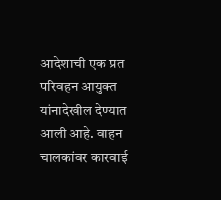आदेशाची एक प्रत परिवहन आयुक्त यांनादेखील देण्यात आली आहे. वाहन चालकांवर कारवाई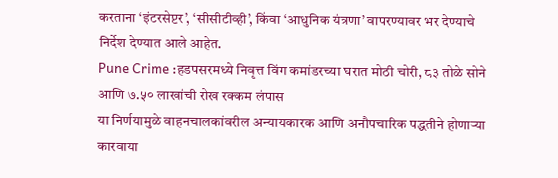करताना ‘इंटरसेप्टर’, ‘सीसीटीव्ही’, किंवा ‘आधुनिक यंत्रणा’ वापरण्यावर भर देण्याचे निर्देश देण्यात आले आहेत.
Pune Crime :हडपसरमध्ये निवृत्त विंग कमांडरच्या घरात मोठी चोरी, ८३ तोळे सोने आणि ७.५० लाखांची रोख रक्कम लंपास
या निर्णयामुळे वाहनचालकांवरील अन्यायकारक आणि अनौपचारिक पद्धतीने होणाऱ्या कारवाया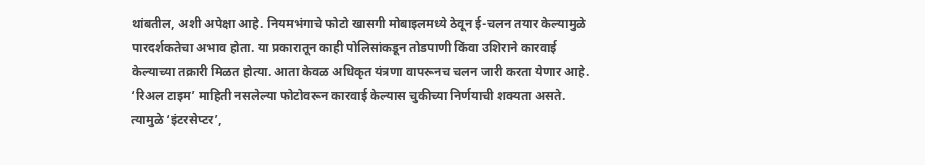थांबतील, अशी अपेक्षा आहे. नियमभंगाचे फोटो खासगी मोबाइलमध्ये ठेवून ई-चलन तयार केल्यामुळे पारदर्शकतेचा अभाव होता. या प्रकारातून काही पोलिसांकडून तोडपाणी किंवा उशिराने कारवाई केल्याच्या तक्रारी मिळत होत्या. आता केवळ अधिकृत यंत्रणा वापरूनच चलन जारी करता येणार आहे. ‘रिअल टाइम’ माहिती नसलेल्या फोटोवरून कारवाई केल्यास चुकीच्या निर्णयाची शक्यता असते. त्यामुळे ‘इंटरसेप्टर’,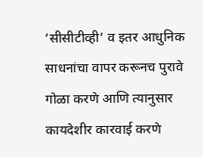‘सीसीटीव्ही’ व इतर आधुनिक साधनांचा वापर करूनच पुरावे गोळा करणे आणि त्यानुसार कायदेशीर कारवाई करणे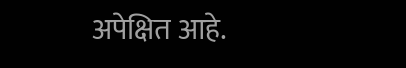अपेक्षित आहे.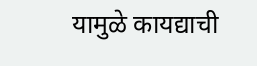यामुळे कायद्याची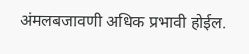अंमलबजावणी अधिक प्रभावी होईल.